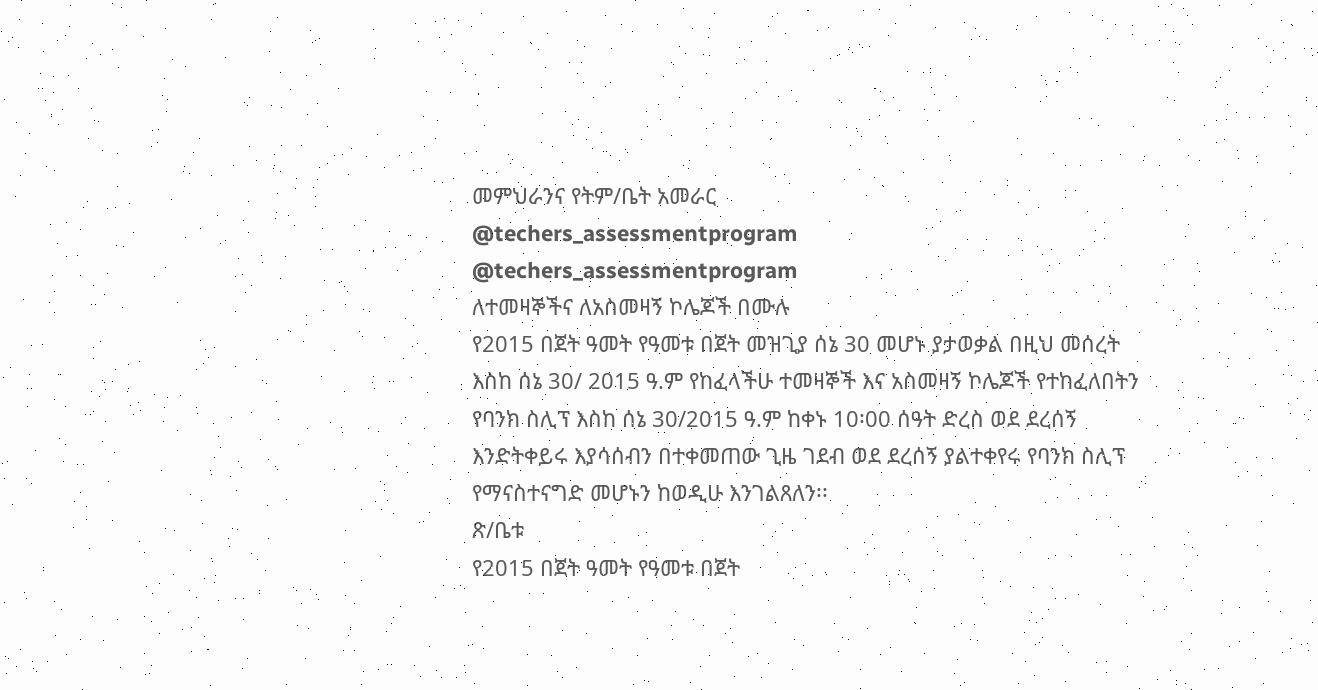መምህራንና የትም/ቤት አመራር
@techers_assessmentprogram
@techers_assessmentprogram
ለተመዛኞችና ለአስመዛኝ ኮሌጆች በሙሉ
የ2015 በጀት ዓመት የዓመቱ በጀት መዝጊያ ሰኔ 30 መሆኑ ያታወቃል በዚህ መሰረት እስከ ሰኔ 30/ 2015 ዓ.ም የከፈላችሁ ተመዛኞች እና አስመዛኝ ኮሌጆች የተከፈለበትን የባንክ ስሊፕ እስከ ሰኔ 30/2015 ዓ.ም ከቀኑ 10፡00 ሰዓት ድረስ ወደ ደረሰኝ እንድትቀይሩ እያሳሰብን በተቀመጠው ጊዜ ገደብ ወደ ደረሰኝ ያልተቀየሩ የባንክ ስሊፕ የማናስተናግድ መሆኑን ከወዲሁ እንገልጸለን፡፡
ጽ/ቤቱ
የ2015 በጀት ዓመት የዓመቱ በጀት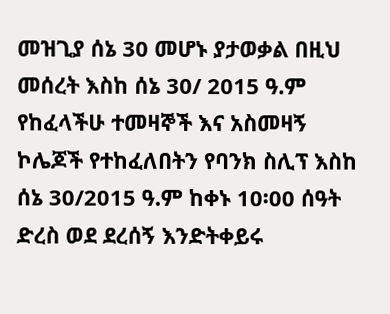መዝጊያ ሰኔ 30 መሆኑ ያታወቃል በዚህ መሰረት እስከ ሰኔ 30/ 2015 ዓ.ም የከፈላችሁ ተመዛኞች እና አስመዛኝ ኮሌጆች የተከፈለበትን የባንክ ስሊፕ እስከ ሰኔ 30/2015 ዓ.ም ከቀኑ 10፡00 ሰዓት ድረስ ወደ ደረሰኝ እንድትቀይሩ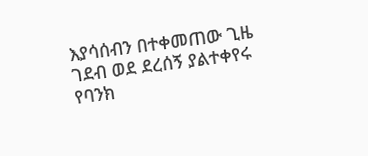እያሳሰብን በተቀመጠው ጊዜ ገደብ ወደ ደረሰኝ ያልተቀየሩ የባንክ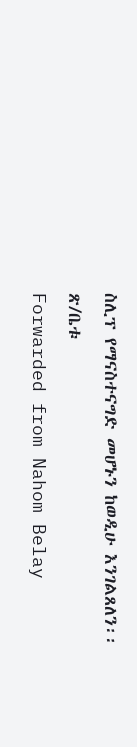ስሊፕ የማናስተናግድ መሆኑን ከወዲሁ እንገልጸለን፡፡
ጽ/ቤቱ
Forwarded from Nahom Belay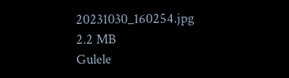20231030_160254.jpg
2.2 MB
Gulele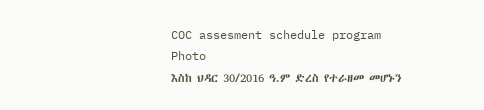COC assesment schedule program
Photo
እስከ ህዳር 30/2016 ዓ.ም ድረስ የተራዘመ መሆኑን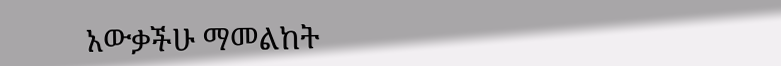አውቃችሁ ማመልከት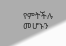የምትችሉ መሆኑን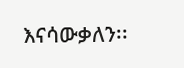እናሳውቃለን፡፡